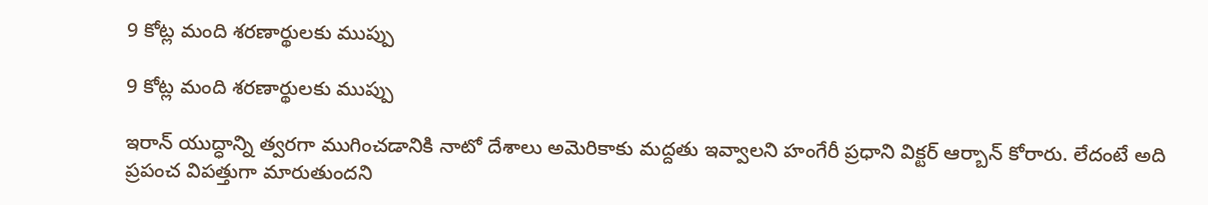9 కోట్ల మంది శరణార్థులకు ముప్పు

9 కోట్ల మంది శరణార్థులకు ముప్పు

ఇరాన్ యుద్ధాన్ని త్వరగా ముగించడానికి నాటో దేశాలు అమెరికాకు మద్దతు ఇవ్వాలని హంగేరీ ప్రధాని విక్టర్ ఆర్బాన్ కోరారు. లేదంటే అది ప్రపంచ విపత్తుగా మారుతుందని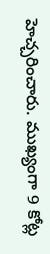హెచ్చరించారు. ముఖ్యంగా 9 కోట్ల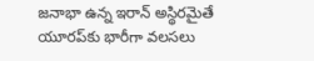జనాభా ఉన్న ఇరాన్ అస్థిరమైతే యూరప్‌కు భారీగా వలసలు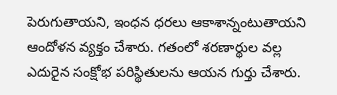పెరుగుతాయని, ఇంధన ధరలు ఆకాశాన్నంటుతాయని ఆందోళన వ్యక్తం చేశారు. గతంలో శరణార్థుల వల్ల ఎదురైన సంక్షోభ పరిస్థితులను ఆయన గుర్తు చేశారు.